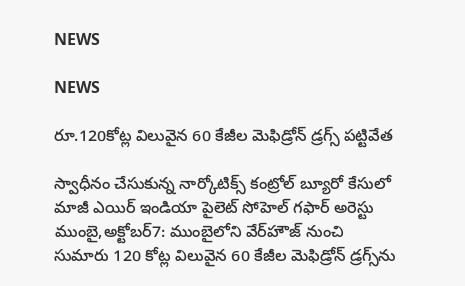NEWS

NEWS

రూ.120కోట్ల విలువైన 60 కేజీల మెఫిడ్రోన్‌ ‌డ్రగ్స్ ‌పట్టివేత

స్వాధీనం చేసుకున్న నార్కోటిక్స్ ‌కంట్రోల్‌ ‌బ్యూరో కేసులో మాజీ ఎయిర్‌ ఇం‌డియా పైలెట్‌ ‌సోహెల్‌ ‌గఫార్‌ అరెస్టు ముంబై,అక్టోబర్‌7: ముంబైలోని వేర్‌హౌజ్‌ ‌నుంచి సుమారు 120 కోట్ల విలువైన 60 కేజీల మెఫిడ్రోన్‌ ‌డ్రగ్స్‌ను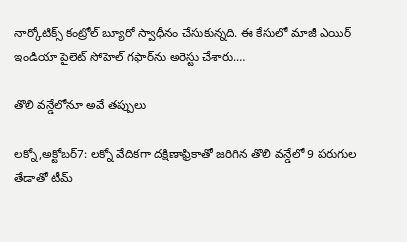నార్కోటిక్స్ ‌కంట్రోల్‌ ‌బ్యూరో స్వాధీనం చేసుకున్నది. ఈ కేసులో మాజీ ఎయిర్‌ ఇం‌డియా పైలెట్‌ ‌సోహెల్‌ ‌గఫార్‌ను అరెస్టు చేశారు.…

తొలి వన్డేలోనూ అవే తప్పులు

లక్నో,అక్టోబర్‌7: లక్నో వేదికగా దక్షిణాఫ్రికాతో జరిగిన తొలి వన్డేలో 9 పరుగుల తేడాతో టీమ్‌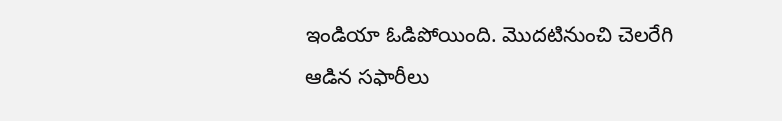ఇం‌డియా ఓడిపోయింది. మొదటినుంచి చెలరేగి ఆడిన సఫారీలు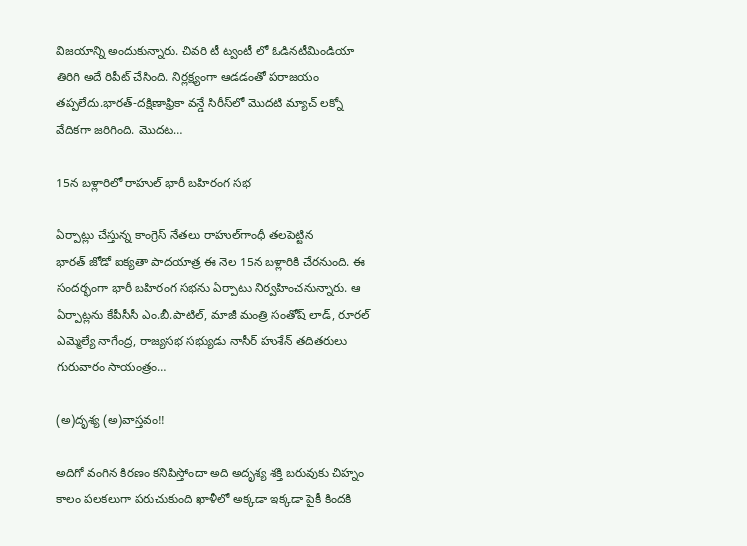విజయాన్ని అందుకున్నారు. చివరి టీ ట్వంటీ లో ఓడినటీమిండియా తిరిగి అదే రిపీట్‌ ‌చేసింది. నిర్లక్ష్యంగా ఆడడంతో పరాజయం తప్పలేదు.భారత్‌-దక్షిణాఫ్రికా వన్డే సిరీస్‌లో మొదటి మ్యాచ్‌ ‌లక్నో వేదికగా జరిగింది. మొదట…

15న బళ్లారిలో రాహుల్‌ ‌భారీ బహిరంగ సభ

ఏర్పాట్లు చేస్తున్న కాంగ్రెస్‌ ‌నేతలు రాహుల్‌గాంధీ తలపెట్టిన భారత్‌ ‌జోడో ఐక్యతా పాదయాత్ర ఈ నెల 15న బళ్లారికి చేరనుంది. ఈ సందర్భంగా భారీ బహిరంగ సభను ఏర్పాటు నిర్వహించనున్నారు. ఆ ఏర్పాట్లను కేపీసీసీ ఎం.బీ.పాటిల్‌, మాజీ మంత్రి సంతోష్‌ ‌లాడ్‌, రూరల్‌ ఎమ్మెల్యే నాగేంద్ర, రాజ్యసభ సభ్యుడు నాసీర్‌ ‌హుశేన్‌ ‌తదితరులు గురువారం సాయంత్రం…

(అ)దృశ్య (అ)వాస్తవం!!

అదిగో వంగిన కిరణం కనిపిస్తోందా అది అదృశ్య శక్తి బరువుకు చిహ్నం కాలం పలకలుగా పరుచుకుంది ఖాళీలో అక్కడా ఇక్కడా పైకీ కిందకి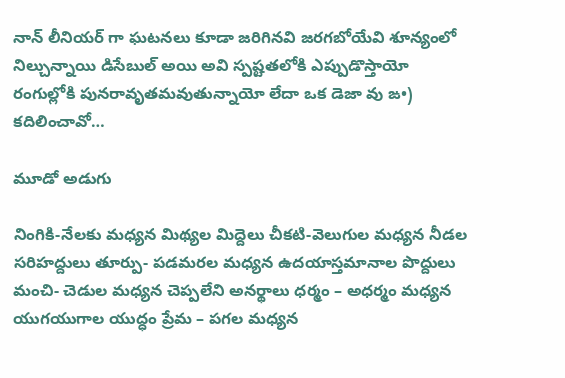నాన్‌ ‌లీనియర్‌ ‌గా ఘటనలు కూడా జరిగినవి జరగబోయేవి శూన్యంలో నిల్చున్నాయి డిసేబుల్‌ అయి అవి స్పష్టతలోకి ఎప్పుడొస్తాయో రంగుల్లోకి పునరావృతమవుతున్నాయో లేదా ఒక డెజా వు ఙ•) కదిలించావో…

మూడో అడుగు

నింగికి-నేలకు మధ్యన మిథ్యల మిద్దెలు చీకటి-వెలుగుల మధ్యన నీడల సరిహద్దులు తూర్పు- పడమరల మధ్యన ఉదయాస్తమానాల పొద్దులు మంచి- చెడుల మధ్యన చెప్పలేని అనర్థాలు ధర్మం – అధర్మం మధ్యన యుగయుగాల యుద్ధం ప్రేమ – పగల మధ్యన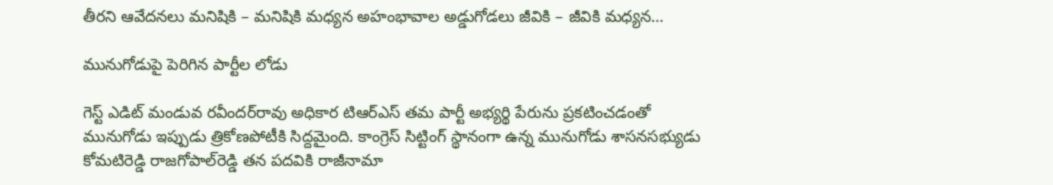తీరని ఆవేదనలు మనిషికి – మనిషికి మధ్యన అహంభావాల అడ్డుగోడలు జీవికి – జీవికి మధ్యన…

మునుగోడుపై పెరిగిన పార్టీల లోడు

గెస్ట్ ఎడిట్‌ ‌మండువ రవీందర్‌రావు అధికార టిఆర్‌ఎస్‌ ‌తమ పార్టీ అభ్యర్థి పేరును ప్రకటించడంతో మునుగోడు ఇప్పుడు త్రికోణపోటీకి సిద్దమైంది. కాంగ్రెస్‌ ‌సిట్టింగ్‌ ‌స్థానంగా ఉన్న మునుగోడు శాసనసభ్యుడు కోమటిరెడ్డి రాజగోపాల్‌రెడ్డి తన పదవికి రాజీనామా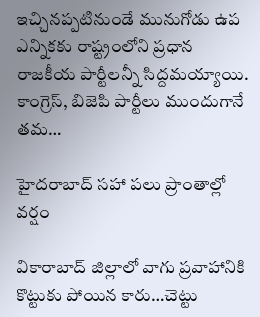ఇచ్చినప్పటినుండే మునుగోడు ఉప ఎన్నికకు రాష్ట్రంలోని ప్రధాన రాజకీయ పార్టీలన్నీ సిద్దమయ్యాయి. కాంగ్రెస్‌, బిజెపి పార్టీలు ముందుగానే తమ…

హైదరాబాద్‌ ‌సహా పలు ప్రాంతాల్లో వర్షం

వికారాబాద్‌ ‌జిల్లాలో వాగు ప్రవాహానికి కొట్టుకు పోయిన కారు…చెట్టు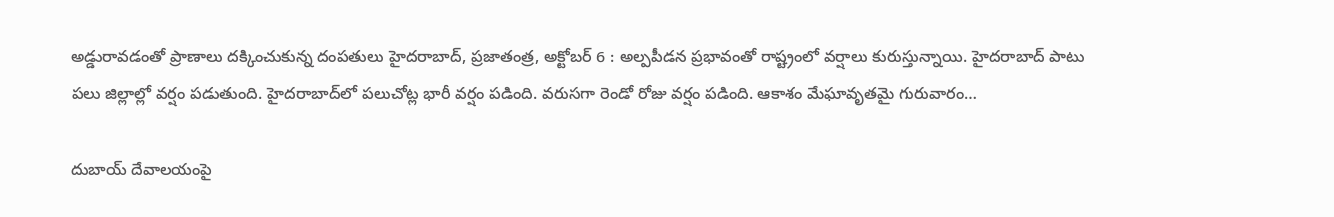అడ్డురావడంతో ప్రాణాలు దక్కించుకున్న దంపతులు హైదరాబాద్‌, ప్రజాతంత్ర, అక్టోబర్‌ 6 : అల్పపీడన ప్రభావంతో రాష్ట్రంలో వర్షాలు కురుస్తున్నాయి. హైదరాబాద్‌ ‌పాటు పలు జిల్లాల్లో వర్షం పడుతుంది. హైదరాబాద్‌లో పలుచోట్ల భారీ వర్షం పడింది. వరుసగా రెండో రోజు వర్షం పడింది. ఆకాశం మేఘావృతమై గురువారం…

దుబాయ్‌ ‌దేవాలయంపై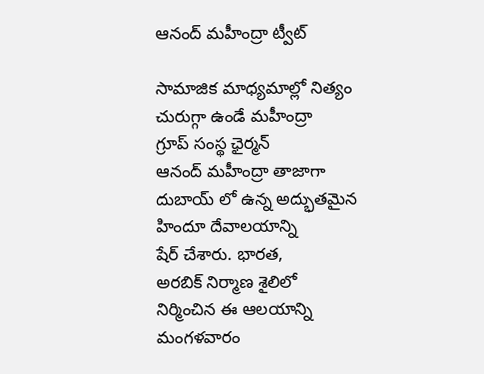ఆనంద్‌ ‌మహీంద్రా ట్వీట్‌

సామాజిక మాధ్యమాల్లో నిత్యం చురుగ్గా ఉండే మహీంద్రా గ్రూప్‌ ‌సంస్థ ఛైర్మన్‌ ఆనంద్‌ ‌మహీంద్రా తాజాగా దుబాయ్‌ ‌లో ఉన్న అద్భుతమైన హిందూ దేవాలయాన్ని షేర్‌ ‌చేశారు. భారత, అరబిక్‌ ‌నిర్మాణ శైలిలో నిర్మించిన ఈ ఆలయాన్ని మంగళవారం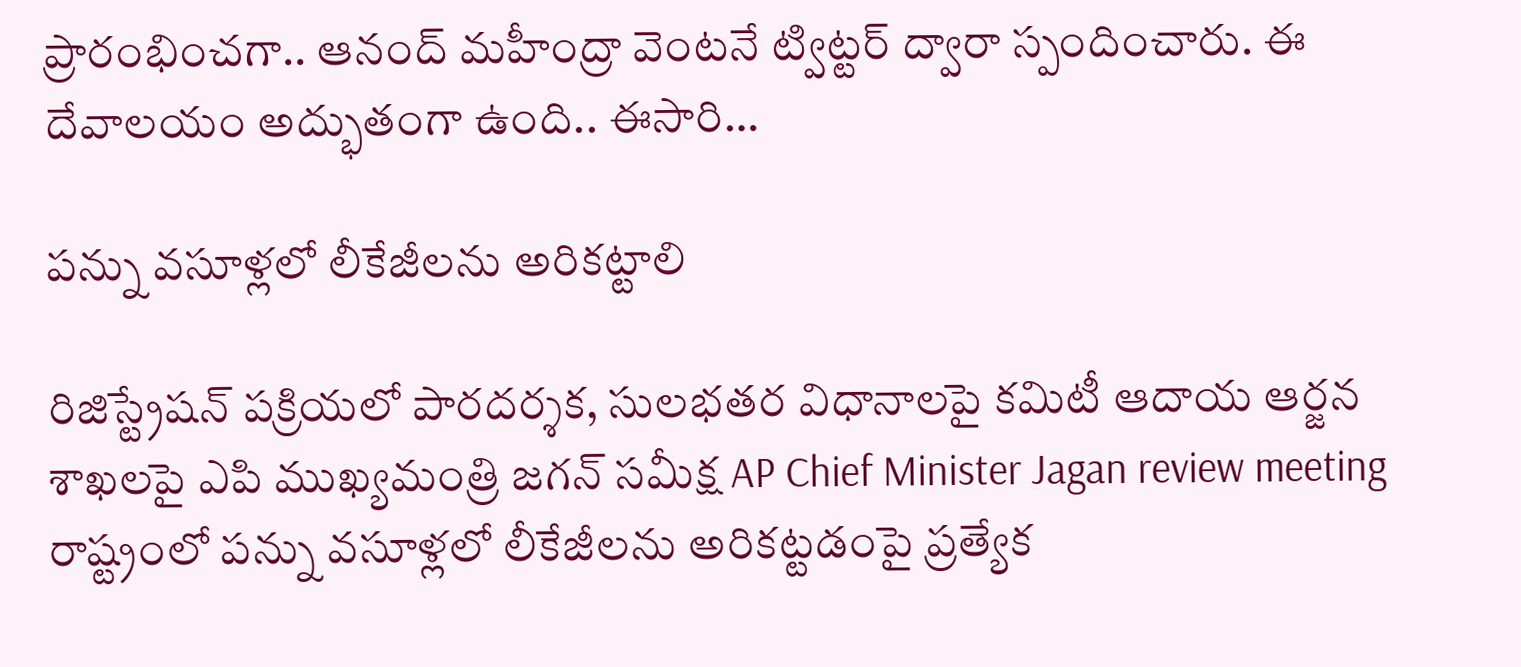ప్రారంభించగా.. ఆనంద్‌ ‌మహీంద్రా వెంటనే ట్విట్టర్‌ ‌ద్వారా స్పందించారు. ఈ దేవాలయం అద్భుతంగా ఉంది.. ఈసారి…

పన్ను వసూళ్లలో లీకేజీలను అరికట్టాలి

రిజిస్ట్రేషన్‌ ‌పక్రియలో పారదర్శక, సులభతర విధానాలపై కమిటీ ఆదాయ ఆర్జన శాఖలపై ఎపి ముఖ్యమంత్రి జగన్‌ ‌సమీక్ష AP Chief Minister Jagan review meeting రాష్ట్రంలో పన్ను వసూళ్లలో లీకేజీలను అరికట్టడంపై ప్రత్యేక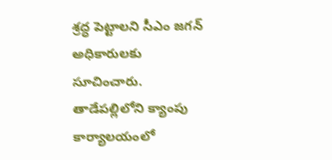శ్రద్ధ పెట్టాలని సీఎం జగన్‌ అధికారులకు సూచించారు. తాడేపల్లిలోని క్యాంపు కార్యాలయంలో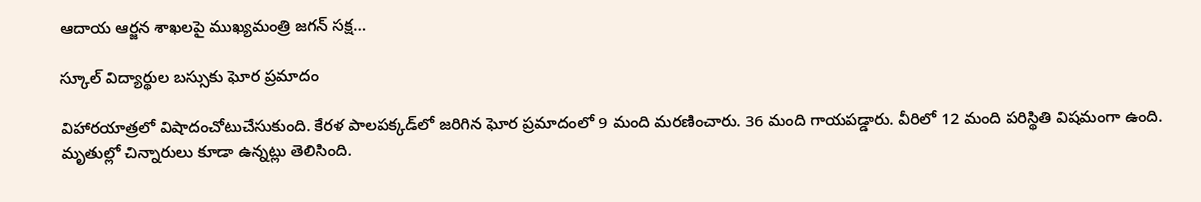ఆదాయ ఆర్జన శాఖలపై ముఖ్యమంత్రి జగన్‌ ‌సక్ష…

స్కూల్‌ ‌విద్యార్థుల బస్సుకు ఘోర ప్రమాదం

విహారయాత్రలో విషాదంచోటుచేసుకుంది. కేరళ పాలపక్కడ్‌లో జరిగిన ఘోర ప్రమాదంలో 9 మంది మరణించారు. 36 మంది గాయపడ్డారు. వీరిలో 12 మంది పరిస్థితి విషమంగా ఉంది. మృతుల్లో చిన్నారులు కూడా ఉన్నట్లు తెలిసింది.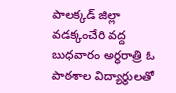పాలక్కడ్‌ ‌జిల్లా వడక్కంచేరి వద్ద బుధవారం అర్ధరాత్రి ఓ పాఠశాల విద్యార్థులతో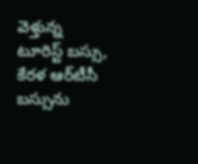వెళ్తున్న టూరిస్ట్ ‌బస్సు, కేరళ ఆర్‌టీసీ బస్సును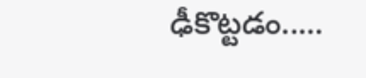ఢీకొట్టడం..…